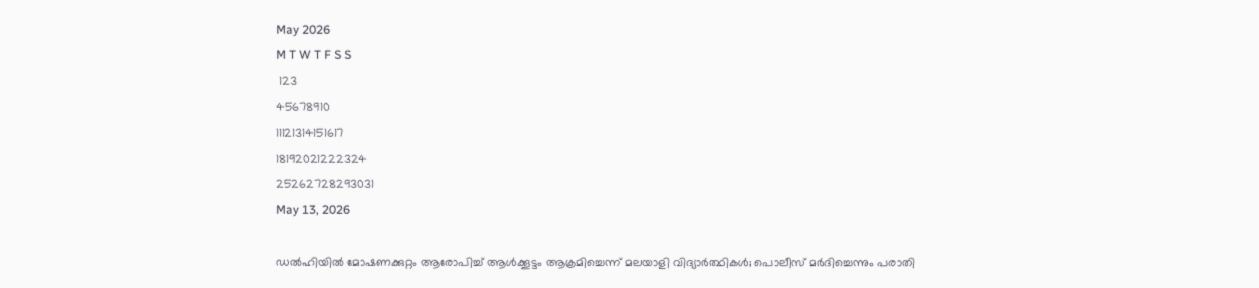May 2026
M T W T F S S
 123
45678910
11121314151617
18192021222324
25262728293031
May 13, 2026

ഡൽഹിയിൽ മോഷണക്കുറ്റം ആരോപിച്ച് ആൾക്കൂട്ടം ആക്രമിച്ചെന്ന് മലയാളി വിദ്യാർത്ഥികൾ; പൊലീസ് മർദിച്ചെന്നും പരാതി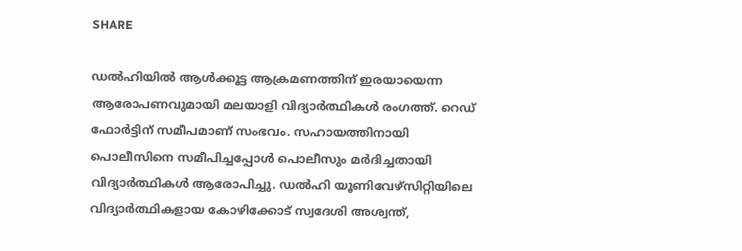SHARE

ഡല്‍ഹിയില്‍ ആൾക്കൂട്ട ആക്രമണത്തിന് ഇരയായെന്ന ആരോപണവുമായി മലയാളി വിദ്യാർത്ഥികൾ രംഗത്ത്. റെഡ് ഫോര്‍ട്ടിന് സമീപമാണ് സംഭവം. സഹായത്തിനായി പൊലീസിനെ സമീപിച്ചപ്പോള്‍ പൊലീസും മര്‍ദിച്ചതായി വിദ്യാര്‍ത്ഥികള്‍ ആരോപിച്ചു. ഡല്‍ഹി യൂണിവേഴ്‌സിറ്റിയിലെ വിദ്യാര്‍ത്ഥികളായ കോഴിക്കോട് സ്വദേശി അശ്വന്ത്,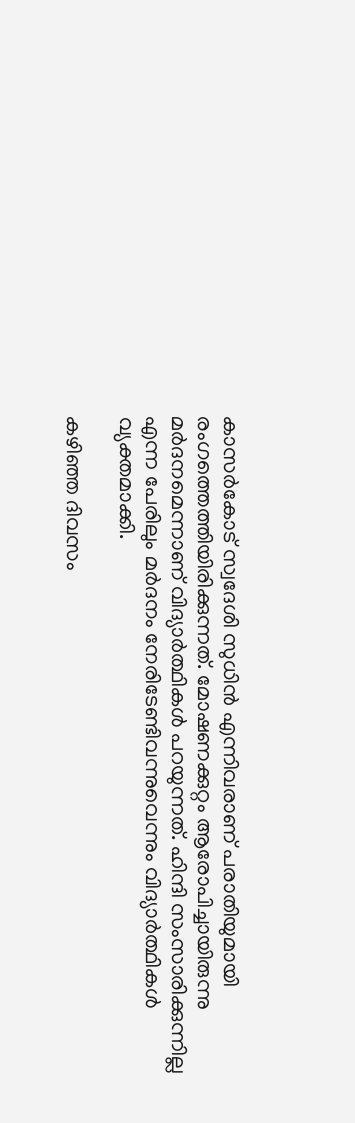കാസർകോട് സ്വദേശി സുധിന്‍ എന്നിവരാണ് പരാതിയുമായി രംഗത്തെത്തിയിരിക്കുന്നത്. മോഷണക്കുറ്റം ആരോപിച്ചായിരുന്നു മർദനമെന്നാണ് വിദ്യാർത്ഥികൾ പറയുന്നത്. ഹിന്ദി സംസാരിക്കുന്നില്ല എന്ന പേരിലും മര്‍ദനം നേരിടേണ്ടിവന്നുവെന്നും വിദ്യാര്‍ത്ഥികള്‍ വ്യക്തമാക്കി.

കഴിഞ്ഞ ദിവസം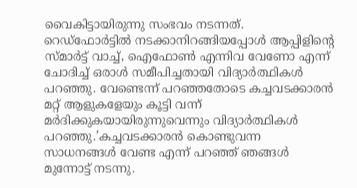വൈകിട്ടായിരുന്നു സംഭവം നടന്നത്. റെഡ്‌ഫോര്‍ട്ടില്‍ നടക്കാനിറങ്ങിയപ്പോൾ ആപ്പിളിന്റെ സ്മാര്‍ട്ട് വാച്ച്, ഐഫോൺ എന്നിവ വേണോ എന്ന് ചോദിച്ച് ഒരാള്‍ സമീപിച്ചതായി വിദ്യാർത്ഥികൾ പറഞ്ഞു. വേണ്ടെന്ന് പറഞ്ഞതോടെ കച്ചവടക്കാരന്‍ മറ്റ് ആളുകളേയും കൂട്ടി വന്ന് മര്‍ദിക്കുകയായിരുന്നുവെന്നും വിദ്യാര്‍ത്ഥികള്‍ പറഞ്ഞു.’കച്ചവടക്കാരന്‍ കൊണ്ടുവന്ന സാധനങ്ങള്‍ വേണ്ട എന്ന് പറഞ്ഞ് ഞങ്ങള്‍ മുന്നോട്ട് നടന്നു.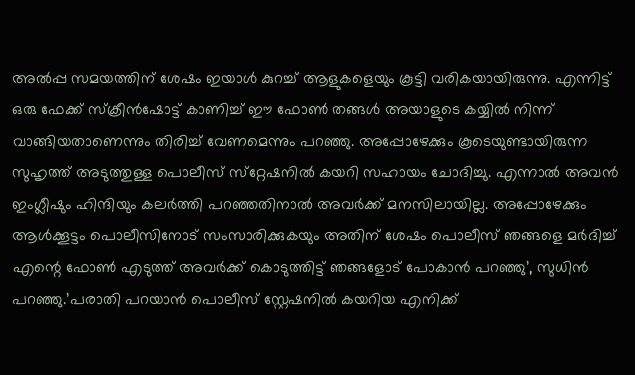അല്‍പ്പ സമയത്തിന് ശേഷം ഇയാള്‍ കുറച്ച് ആളുകളെയും കൂട്ടി വരികയായിരുന്നു. എന്നിട്ട് ഒരു ഫേക്ക് സ്‌ക്രീന്‍ഷോട്ട് കാണിച്ച് ഈ ഫോണ്‍ തങ്ങൾ അയാളുടെ കയ്യില്‍ നിന്ന് വാങ്ങിയതാണെന്നും തിരിച്ച് വേണമെന്നും പറഞ്ഞു. അപ്പോഴേക്കും കൂടെയുണ്ടായിരുന്ന സുഹൃത്ത് അടുത്തുള്ള പൊലീസ് സ്‌റ്റേഷനില്‍ കയറി സഹായം ചോദിച്ചു. എന്നാല്‍ അവന്‍ ഇംഗ്ലീഷും ഹിന്ദിയും കലര്‍ത്തി പറഞ്ഞതിനാല്‍ അവര്‍ക്ക് മനസിലായില്ല. അപ്പോഴേക്കും ആള്‍ക്കൂട്ടം പൊലീസിനോട് സംസാരിക്കുകയും അതിന് ശേഷം പൊലീസ് ഞങ്ങളെ മര്‍ദിച്ച് എന്റെ ഫോണ്‍ എടുത്ത് അവര്‍ക്ക് കൊടുത്തിട്ട് ഞങ്ങളോട് പോകാന്‍ പറഞ്ഞു’, സുധിന്‍ പറഞ്ഞു.’പരാതി പറയാന്‍ പൊലീസ് സ്റ്റേഷനില്‍ കയറിയ എനിക്ക്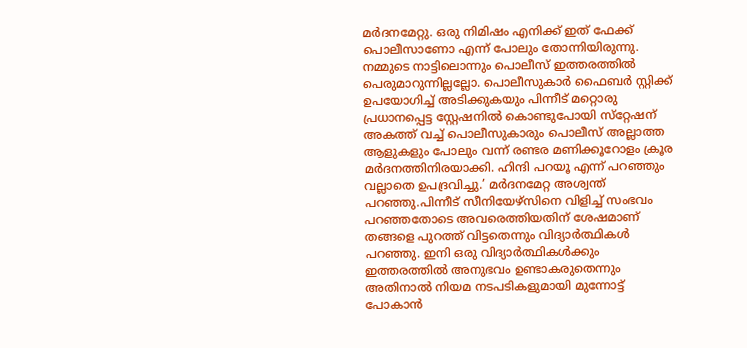മര്‍ദനമേറ്റു. ഒരു നിമിഷം എനിക്ക് ഇത് ഫേക്ക് പൊലീസാണോ എന്ന് പോലും തോന്നിയിരുന്നു. നമ്മുടെ നാട്ടിലൊന്നും പൊലീസ് ഇത്തരത്തില്‍ പെരുമാറുന്നില്ലല്ലോ. പൊലീസുകാര്‍ ഫൈബര്‍ സ്റ്റിക്ക് ഉപയോഗിച്ച് അടിക്കുകയും പിന്നീട് മറ്റൊരു പ്രധാനപ്പെട്ട സ്റ്റേഷനില്‍ കൊണ്ടുപോയി സ്‌റ്റേഷന് അകത്ത് വച്ച് പൊലീസുകാരും പൊലീസ് അല്ലാത്ത ആളുകളും പോലും വന്ന് രണ്ടര മണിക്കൂറോളം ക്രൂര മര്‍ദനത്തിനിരയാക്കി. ഹിന്ദി പറയൂ എന്ന് പറഞ്ഞും വല്ലാതെ ഉപദ്രവിച്ചു.’ മര്‍ദനമേറ്റ അശ്വന്ത് പറഞ്ഞു.പിന്നീട് സീനിയേഴ്‌സിനെ വിളിച്ച് സംഭവം പറഞ്ഞതോടെ അവരെത്തിയതിന് ശേഷമാണ് തങ്ങളെ പുറത്ത് വിട്ടതെന്നും വിദ്യാര്‍ത്ഥികള്‍ പറഞ്ഞു. ഇനി ഒരു വിദ്യാര്‍ത്ഥികള്‍ക്കും ഇത്തരത്തില്‍ അനുഭവം ഉണ്ടാകരുതെന്നും അതിനാല്‍ നിയമ നടപടികളുമായി മുന്നോട്ട് പോകാന്‍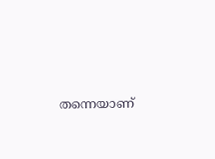തന്നെയാണ്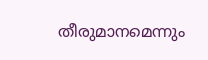തീരുമാനമെന്നും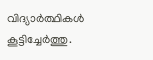വിദ്യാര്‍ത്ഥികള്‍ കൂട്ടിച്ചേര്‍ത്തു.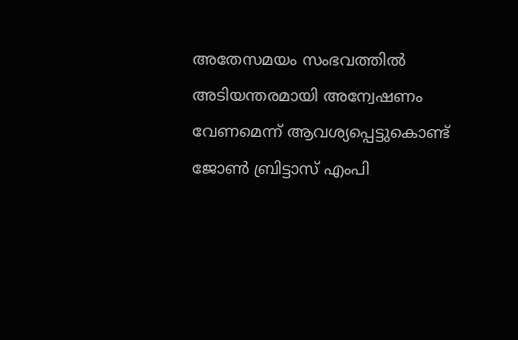അതേസമയം സംഭവത്തില്‍ അടിയന്തരമായി അന്വേഷണം വേണമെന്ന് ആവശ്യപ്പെട്ടുകൊണ്ട് ജോണ്‍ ബ്രിട്ടാസ് എംപി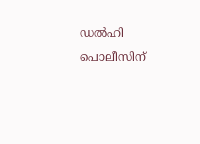ഡല്‍ഹി പൊലീസിന്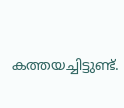കത്തയച്ചിട്ടുണ്ട്.